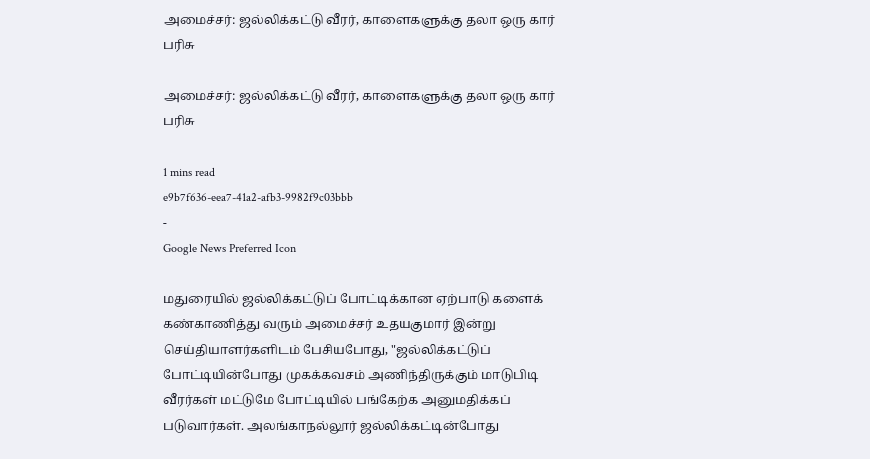அமைச்சர்: ஜல்லிக்கட்டு வீரர், காளைகளுக்கு தலா ஒரு கார் பரிசு

அமைச்சர்: ஜல்லிக்கட்டு வீரர், காளைகளுக்கு தலா ஒரு கார் பரிசு

1 mins read
e9b7f636-eea7-41a2-afb3-9982f9c03bbb
-
Google News Preferred Icon

மதுரையில் ஜல்லிக்கட்டுப் போட்டிக்கான ஏற்பாடு களைக் கண்காணித்து வரும் அமைச்சர் உதயகுமார் இன்று செய்தியாளர்களிடம் பேசியபோது, "ஜல்லிக்கட்டுப் போட்டியின்போது முகக்கவசம் அணிந்திருக்கும் மாடுபிடி வீரர்கள் மட்டுமே போட்டியில் பங்கேற்க அனுமதிக்கப் படுவார்கள். அலங்காநல்லூர் ஜல்லிக்கட்டின்போது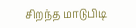சிறந்த மாடுபிடி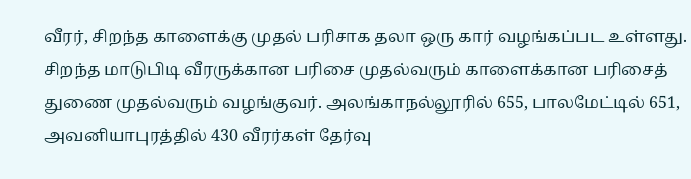வீரர், சிறந்த காளைக்கு முதல் பரிசாக தலா ஒரு கார் வழங்கப்பட உள்ளது. சிறந்த மாடுபிடி வீரருக்கான பரிசை முதல்வரும் காளைக்கான பரிசைத் துணை முதல்வரும் வழங்குவர். அலங்காநல்லூரில் 655, பாலமேட்டில் 651, அவனியாபுரத்தில் 430 வீரர்கள் தேர்வு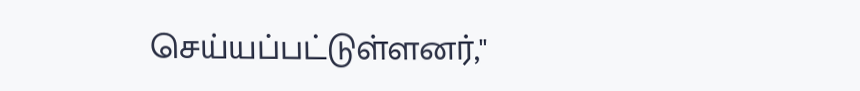செய்யப்பட்டுள்ளனர்,"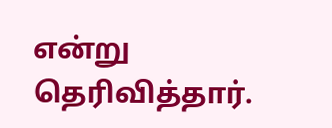என்று தெரிவித்தார்.